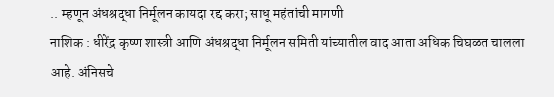.. म्हणून अंधश्रद्धा निर्मूलन कायदा रद्द करा; साधू महंतांची मागणी
नाशिक : धीरेंद्र कृष्ण शास्त्री आणि अंधश्रद्धा निर्मूलन समिती यांच्यातील वाद आता अधिक चिघळत चालला आहे. अंनिसचे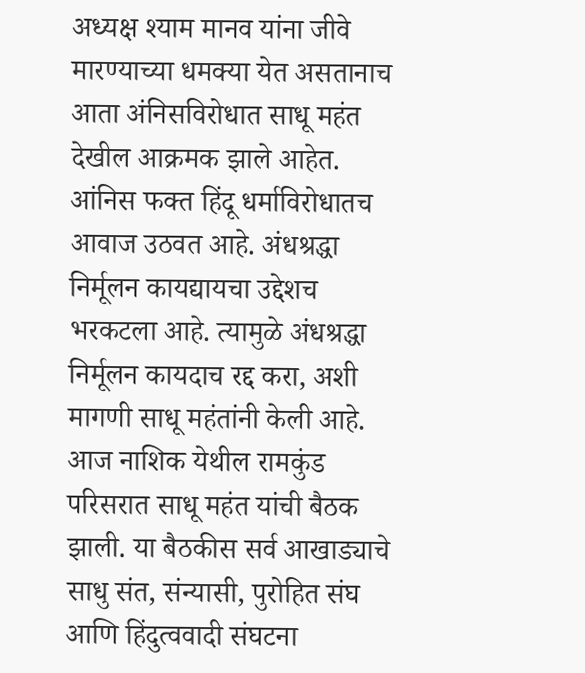अध्यक्ष श्याम मानव यांना जीवे मारण्याच्या धमक्या येत असतानाच आता अंनिसविरोधात साधू महंत देखील आक्रमक झाले आहेत. आंनिस फक्त हिंदू धर्माविरोधातच आवाज उठवत आहे. अंधश्रद्धा निर्मूलन कायद्यायचा उद्देशच भरकटला आहे. त्यामुळे अंधश्रद्धा निर्मूलन कायदाच रद्द करा, अशी मागणी साधू महंतांनी केली आहे.
आज नाशिक येथील रामकुंड परिसरात साधू महंत यांची बैठक झाली. या बैठकीस सर्व आखाड्याचे साधु संत, संन्यासी, पुरोहित संघ आणि हिंदुत्ववादी संघटना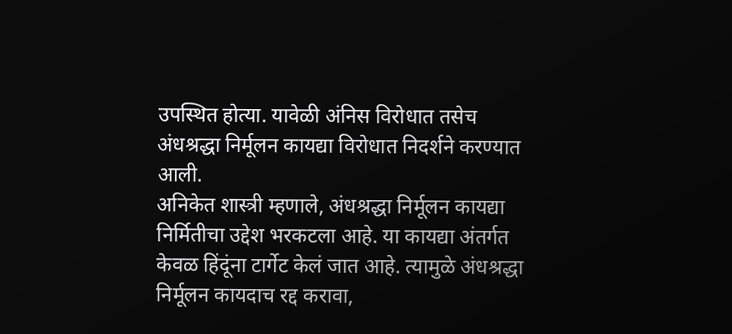उपस्थित होत्या. यावेळी अंनिस विरोधात तसेच अंधश्रद्धा निर्मूलन कायद्या विरोधात निदर्शने करण्यात आली.
अनिकेत शास्त्री म्हणाले, अंधश्रद्धा निर्मूलन कायद्या निर्मितीचा उद्देश भरकटला आहे. या कायद्या अंतर्गत केवळ हिंदूंना टार्गेट केलं जात आहे. त्यामुळे अंधश्रद्धा निर्मूलन कायदाच रद्द करावा,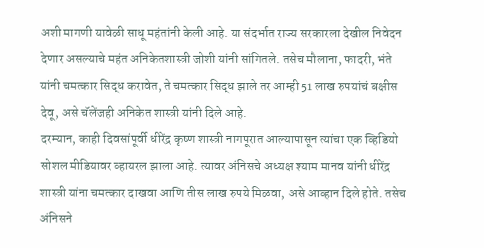अशी मागणी यावेळी साधू महंतांनी केली आहे. या संदर्भात राज्य सरकारला देखील निवेदन देणार असल्याचे महंत अनिकेतशास्त्री जोशी यांनी सांगितले. तसेच मौलाना, फादरी, भंते यांनी चमत्कार सिद्ध करावेत, ते चमत्कार सिद्ध झाले तर आम्ही 51 लाख रुपयांचं बक्षीस देवू, असे चॅलेंजही अनिकेत शास्त्री यांनी दिले आहे.
दरम्यान, काही दिवसांपूर्वी धीरेंद्र कृष्ण शास्त्री नागपूरात आल्यापासून त्यांचा एक व्हिडियो सोशल मीडियावर व्हायरल झाला आहे. त्यावर अंनिसचे अध्यक्ष श्याम मानव यांनी धीरेंद्र शास्त्री यांना चमत्कार दाखवा आणि तीस लाख रुपये मिळवा, असे आव्हान दिले होते. तसेच अंनिसने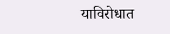याविरोधात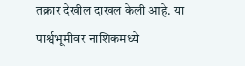तक्रार देखील दाखल केली आहे. या पार्श्वभूमीवर नाशिकमध्ये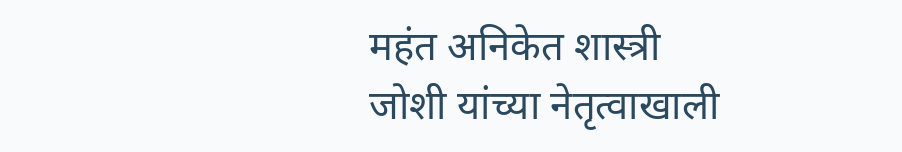महंत अनिकेत शास्त्री जोशी यांच्या नेतृत्वाखाली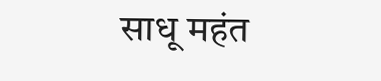साधू महंत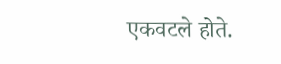एकवटले होते.